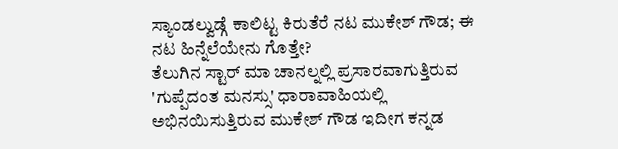ಸ್ಯಾಂಡಲ್ವುಡ್ಗೆ ಕಾಲಿಟ್ಟ ಕಿರುತೆರೆ ನಟ ಮುಕೇಶ್ ಗೌಡ; ಈ ನಟ ಹಿನ್ನೆಲೆಯೇನು ಗೊತ್ತೇ?
ತೆಲುಗಿನ ಸ್ಟಾರ್ ಮಾ ಚಾನಲ್ನಲ್ಲಿ ಪ್ರಸಾರವಾಗುತ್ತಿರುವ 'ಗುಪ್ಪೆದಂತ ಮನಸ್ಸು' ಧಾರಾವಾಹಿಯಲ್ಲಿ ಅಭಿನಯಿಸುತ್ತಿರುವ ಮುಕೇಶ್ ಗೌಡ ಇದೀಗ ಕನ್ನಡ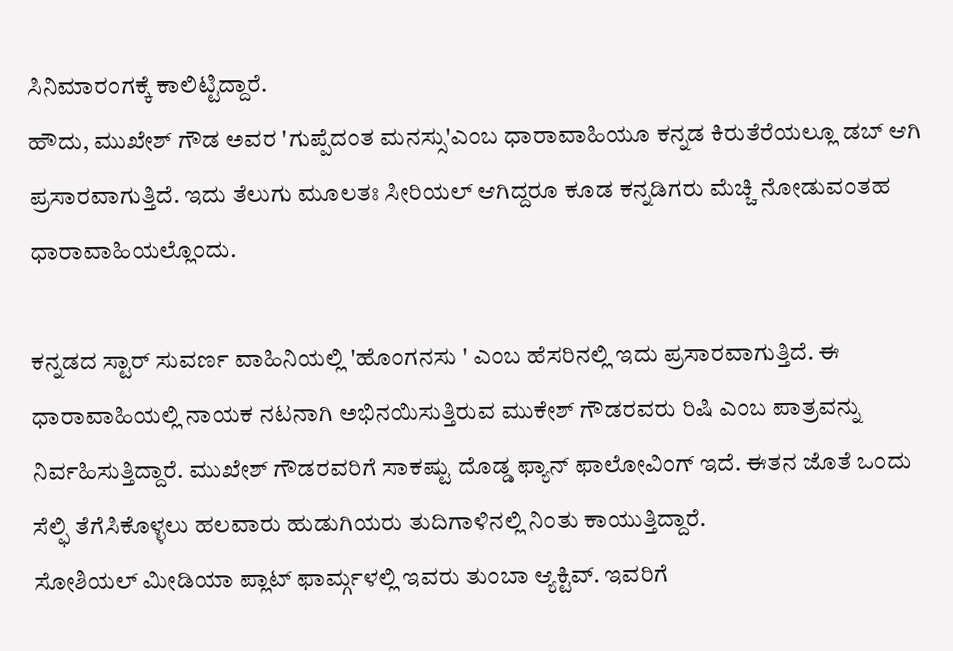ಸಿನಿಮಾರಂಗಕ್ಕೆ ಕಾಲಿಟ್ಟಿದ್ದಾರೆ.
ಹೌದು, ಮುಖೇಶ್ ಗೌಡ ಅವರ 'ಗುಪ್ಪೆದಂತ ಮನಸ್ಸು'ಎಂಬ ಧಾರಾವಾಹಿಯೂ ಕನ್ನಡ ಕಿರುತೆರೆಯಲ್ಲೂ ಡಬ್ ಆಗಿ ಪ್ರಸಾರವಾಗುತ್ತಿದೆ. ಇದು ತೆಲುಗು ಮೂಲತಃ ಸೀರಿಯಲ್ ಆಗಿದ್ದರೂ ಕೂಡ ಕನ್ನಡಿಗರು ಮೆಚ್ಚಿ ನೋಡುವಂತಹ ಧಾರಾವಾಹಿಯಲ್ಲೊಂದು.

ಕನ್ನಡದ ಸ್ಟಾರ್ ಸುವರ್ಣ ವಾಹಿನಿಯಲ್ಲಿ 'ಹೊಂಗನಸು ' ಎಂಬ ಹೆಸರಿನಲ್ಲಿ ಇದು ಪ್ರಸಾರವಾಗುತ್ತಿದೆ. ಈ ಧಾರಾವಾಹಿಯಲ್ಲಿ ನಾಯಕ ನಟನಾಗಿ ಅಭಿನಯಿಸುತ್ತಿರುವ ಮುಕೇಶ್ ಗೌಡರವರು ರಿಷಿ ಎಂಬ ಪಾತ್ರವನ್ನು ನಿರ್ವಹಿಸುತ್ತಿದ್ದಾರೆ. ಮುಖೇಶ್ ಗೌಡರವರಿಗೆ ಸಾಕಷ್ಟು ದೊಡ್ಡ ಫ್ಯಾನ್ ಫಾಲೋವಿಂಗ್ ಇದೆ. ಈತನ ಜೊತೆ ಒಂದು ಸೆಲ್ಫಿ ತೆಗೆಸಿಕೊಳ್ಳಲು ಹಲವಾರು ಹುಡುಗಿಯರು ತುದಿಗಾಳಿನಲ್ಲಿ ನಿಂತು ಕಾಯುತ್ತಿದ್ದಾರೆ.
ಸೋಶಿಯಲ್ ಮೀಡಿಯಾ ಪ್ಲಾಟ್ ಫಾರ್ಮ್ಗಳಲ್ಲಿ ಇವರು ತುಂಬಾ ಆ್ಯಕ್ಟಿವ್. ಇವರಿಗೆ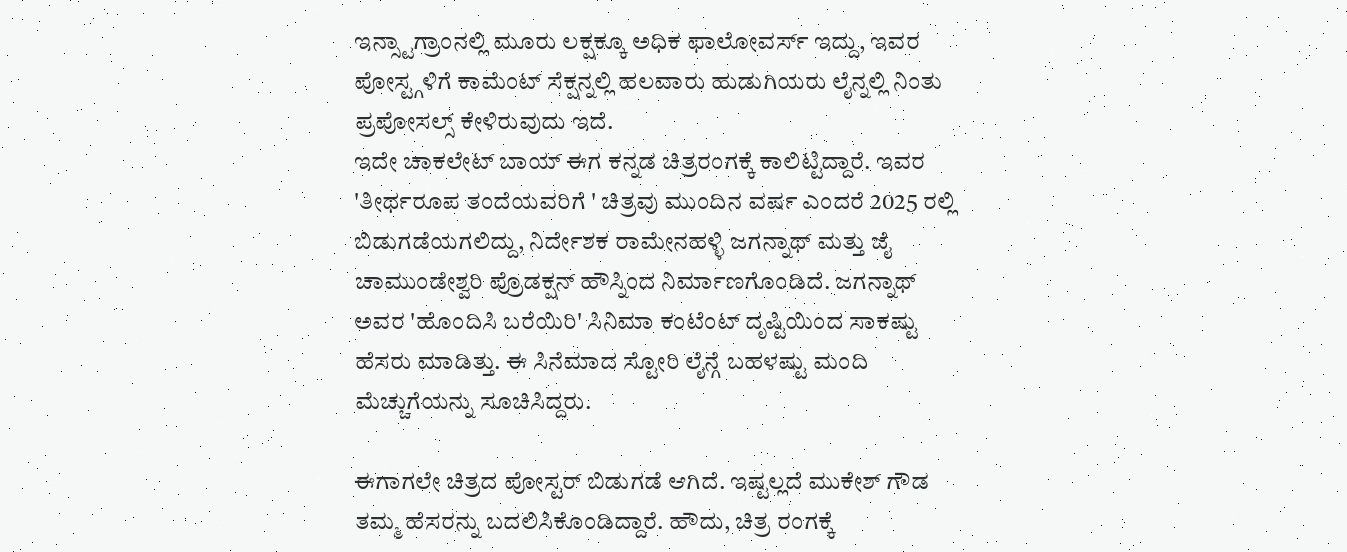ಇನ್ಸ್ಟಾಗ್ರಾಂನಲ್ಲಿ ಮೂರು ಲಕ್ಷಕ್ಕೂ ಅಧಿಕ ಫಾಲೋವರ್ಸ್ ಇದ್ದು, ಇವರ ಪೋಸ್ಟ್ಗಳಿಗೆ ಕಾಮೆಂಟ್ ಸೆಕ್ಷನ್ನಲ್ಲಿ ಹಲವಾರು ಹುಡುಗಿಯರು ಲೈನ್ನಲ್ಲಿ ನಿಂತು ಪ್ರಪೋಸಲ್ಸ್ ಕೇಳಿರುವುದು ಇದೆ.
ಇದೇ ಚಾಕಲೇಟ್ ಬಾಯ್ ಈಗ ಕನ್ನಡ ಚಿತ್ರರಂಗಕ್ಕೆ ಕಾಲಿಟ್ಟಿದ್ದಾರೆ. ಇವರ 'ತೀರ್ಥರೂಪ ತಂದೆಯವರಿಗೆ ' ಚಿತ್ರವು ಮುಂದಿನ ವರ್ಷ ಎಂದರೆ 2025 ರಲ್ಲಿ ಬಿಡುಗಡೆಯಗಲಿದ್ದು, ನಿರ್ದೇಶಕ ರಾಮೇನಹಳ್ಳಿ ಜಗನ್ನಾಥ್ ಮತ್ತು ಜೈ ಚಾಮುಂಡೇಶ್ವರಿ ಪ್ರೊಡಕ್ಷನ್ ಹೌಸ್ನಿಂದ ನಿರ್ಮಾಣಗೊಂಡಿದೆ. ಜಗನ್ನಾಥ್ ಅವರ 'ಹೊಂದಿಸಿ ಬರೆಯಿರಿ' ಸಿನಿಮಾ ಕಂಟೆಂಟ್ ದೃಷ್ಟಿಯಿಂದ ಸಾಕಷ್ಟು ಹೆಸರು ಮಾಡಿತ್ತು. ಈ ಸಿನೆಮಾದ ಸ್ಟೋರಿ ಲೈನ್ಗೆ ಬಹಳಷ್ಟು ಮಂದಿ ಮೆಚ್ಚುಗೆಯನ್ನು ಸೂಚಿಸಿದ್ದರು.

ಈಗಾಗಲೇ ಚಿತ್ರದ ಪೋಸ್ಟರ್ ಬಿಡುಗಡೆ ಆಗಿದೆ. ಇಷ್ಟಲ್ಲದೆ ಮುಕೇಶ್ ಗೌಡ ತಮ್ಮ ಹೆಸರನ್ನು ಬದಲಿಸಿಕೊಂಡಿದ್ದಾರೆ. ಹೌದು, ಚಿತ್ರ ರಂಗಕ್ಕೆ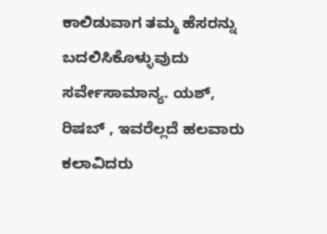ಕಾಲಿಡುವಾಗ ತಮ್ಮ ಹೆಸರನ್ನು ಬದಲಿಸಿಕೊಳ್ಳುವುದು ಸರ್ವೇಸಾಮಾನ್ಯ. ಯಶ್, ರಿಷಬ್ , ಇವರೆಲ್ಲದೆ ಹಲವಾರು ಕಲಾವಿದರು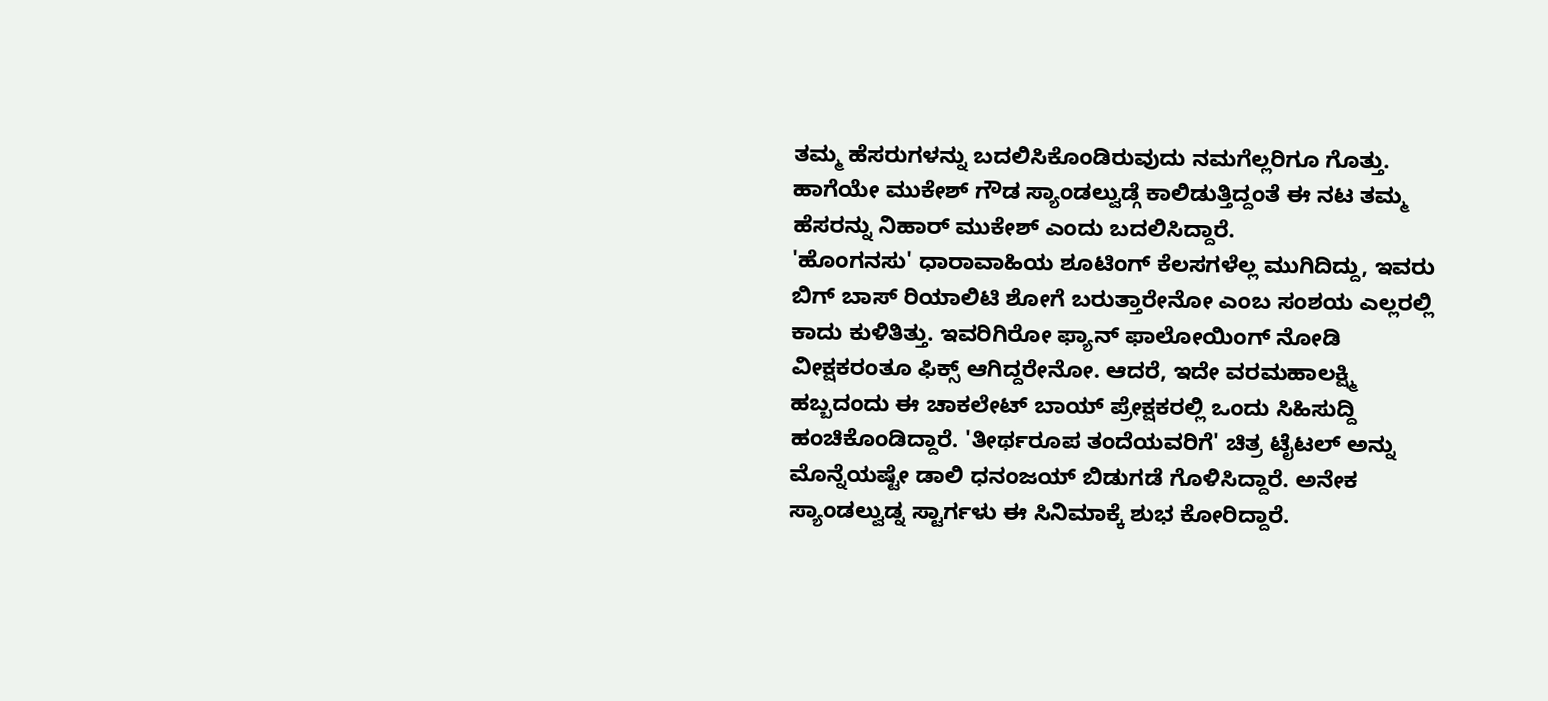ತಮ್ಮ ಹೆಸರುಗಳನ್ನು ಬದಲಿಸಿಕೊಂಡಿರುವುದು ನಮಗೆಲ್ಲರಿಗೂ ಗೊತ್ತು. ಹಾಗೆಯೇ ಮುಕೇಶ್ ಗೌಡ ಸ್ಯಾಂಡಲ್ವುಡ್ಗೆ ಕಾಲಿಡುತ್ತಿದ್ದಂತೆ ಈ ನಟ ತಮ್ಮ ಹೆಸರನ್ನು ನಿಹಾರ್ ಮುಕೇಶ್ ಎಂದು ಬದಲಿಸಿದ್ದಾರೆ.
'ಹೊಂಗನಸು' ಧಾರಾವಾಹಿಯ ಶೂಟಿಂಗ್ ಕೆಲಸಗಳೆಲ್ಲ ಮುಗಿದಿದ್ದು, ಇವರು ಬಿಗ್ ಬಾಸ್ ರಿಯಾಲಿಟಿ ಶೋಗೆ ಬರುತ್ತಾರೇನೋ ಎಂಬ ಸಂಶಯ ಎಲ್ಲರಲ್ಲಿ ಕಾದು ಕುಳಿತಿತ್ತು. ಇವರಿಗಿರೋ ಫ್ಯಾನ್ ಫಾಲೋಯಿಂಗ್ ನೋಡಿ ವೀಕ್ಷಕರಂತೂ ಫಿಕ್ಸ್ ಆಗಿದ್ದರೇನೋ. ಆದರೆ, ಇದೇ ವರಮಹಾಲಕ್ಷ್ಮಿ ಹಬ್ಬದಂದು ಈ ಚಾಕಲೇಟ್ ಬಾಯ್ ಪ್ರೇಕ್ಷಕರಲ್ಲಿ ಒಂದು ಸಿಹಿಸುದ್ದಿ ಹಂಚಿಕೊಂಡಿದ್ದಾರೆ. 'ತೀರ್ಥರೂಪ ತಂದೆಯವರಿಗೆ' ಚಿತ್ರ ಟೈಟಲ್ ಅನ್ನು ಮೊನ್ನೆಯಷ್ಟೇ ಡಾಲಿ ಧನಂಜಯ್ ಬಿಡುಗಡೆ ಗೊಳಿಸಿದ್ದಾರೆ. ಅನೇಕ ಸ್ಯಾಂಡಲ್ವುಡ್ನ ಸ್ಟಾರ್ಗಳು ಈ ಸಿನಿಮಾಕ್ಕೆ ಶುಭ ಕೋರಿದ್ದಾರೆ.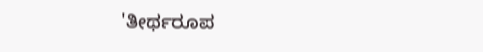'ತೀರ್ಥರೂಪ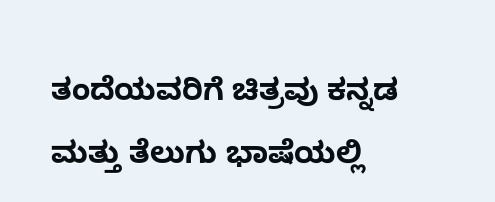ತಂದೆಯವರಿಗೆ ಚಿತ್ರವು ಕನ್ನಡ ಮತ್ತು ತೆಲುಗು ಭಾಷೆಯಲ್ಲಿ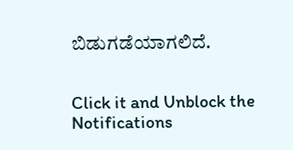ಬಿಡುಗಡೆಯಾಗಲಿದೆ.


Click it and Unblock the Notifications